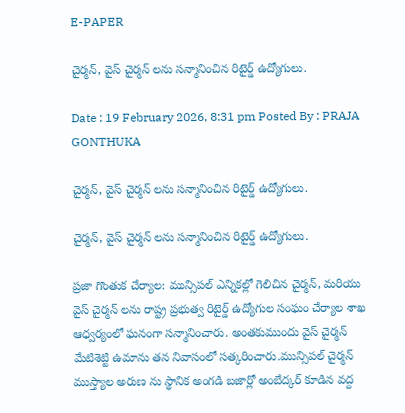E-PAPER

చైర్మన్, వైస్ చైర్మన్ లను సన్మానించిన రిటైర్డ్ ఉద్యోగులు.

Date : 19 February 2026, 8:31 pm Posted By : PRAJA GONTHUKA

చైర్మన్, వైస్ చైర్మన్ లను సన్మానించిన రిటైర్డ్ ఉద్యోగులు.

చైర్మన్, వైస్ చైర్మన్ లను సన్మానించిన రిటైర్డ్ ఉద్యోగులు.

ప్రజా గొంతుక చేర్యాల: మున్సిపల్ ఎన్నికల్లో గెలిచిన చైర్మన్, మరియు వైస్ చైర్మన్ లను రాష్ట్ర ప్రభుత్వ రిటైర్డ్ ఉద్యోగుల సంఘం చేర్యాల శాఖ ఆధ్వర్యంలో ఘనంగా సన్మానించారు. అంతకుముందు వైస్ చైర్మన్ మేటిశెట్టి ఉమాను తన నివాసంలో సత్కరించారు.మున్సిపల్ చైర్మన్ ముస్త్యాల అరుణ ను స్థానిక అంగడి బజార్లో అంబేద్కర్ కూడిన వద్ద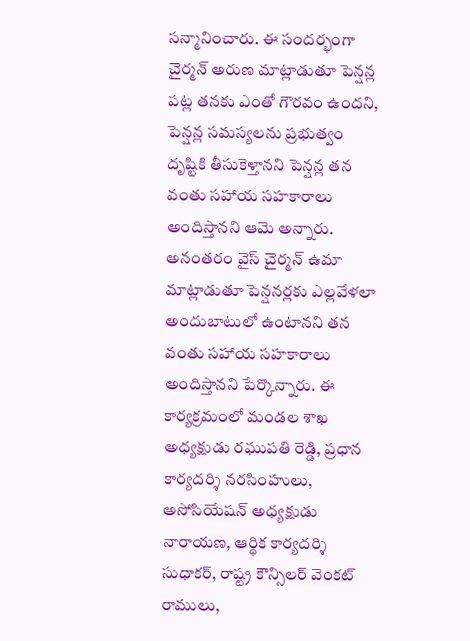సన్మానించారు. ఈ సందర్భంగా చైర్మన్ అరుణ మాట్లాడుతూ పెన్షన్ల పట్ల తనకు ఎంతో గౌరవం ఉందని, పెన్షన్ల సమస్యలను ప్రభుత్వం దృష్టికి తీసుకెళ్తానని పెన్షన్ల తన వంతు సహాయ సహకారాలు అందిస్తానని ఆమె అన్నారు. అనంతరం వైస్ చైర్మన్ ఉమా మాట్లాడుతూ పెన్షనర్లకు ఎల్లవేళలా అందుబాటులో ఉంటానని తన వంతు సహాయ సహకారాలు అందిస్తానని పేర్కొన్నారు. ఈ కార్యక్రమంలో మండల శాఖ అధ్యక్షుడు రఘుపతి రెడ్డి, ప్రధాన కార్యదర్శి నరసింహులు, అసోసియేషన్ అధ్యక్షుడు నారాయణ, ఆర్థిక కార్యదర్శి సుధాకర్, రాష్ట్ర కౌన్సిలర్ వెంకట్ రాములు,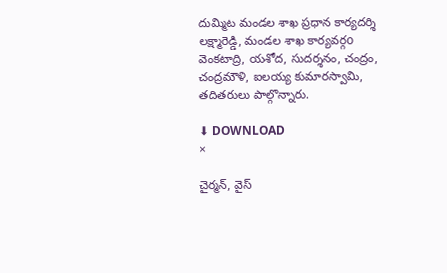దుమ్మిట మండల శాఖ ప్రధాన కార్యదర్శి లక్ష్మారెడ్డి, మండల శాఖ కార్యవర్గo వెంకటాద్రి, యశోద, సుదర్శనం, చంద్రం, చంద్రమౌళి, ఐలయ్య కుమారస్వామి, తదితరులు పాల్గొన్నారు.

⬇ DOWNLOAD
×

చైర్మన్, వైస్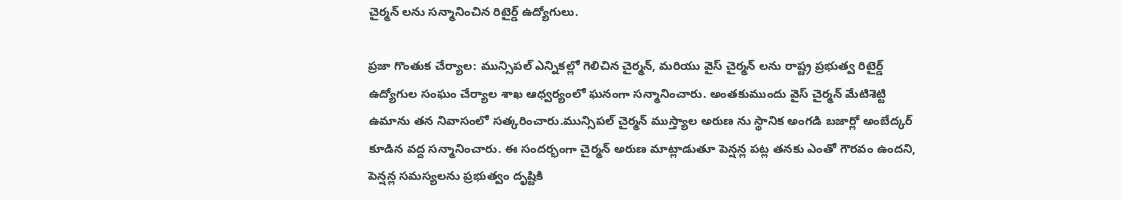చైర్మన్ లను సన్మానించిన రిటైర్డ్ ఉద్యోగులు.

ప్రజా గొంతుక చేర్యాల: మున్సిపల్ ఎన్నికల్లో గెలిచిన చైర్మన్, మరియు వైస్ చైర్మన్ లను రాష్ట్ర ప్రభుత్వ రిటైర్డ్ ఉద్యోగుల సంఘం చేర్యాల శాఖ ఆధ్వర్యంలో ఘనంగా సన్మానించారు. అంతకుముందు వైస్ చైర్మన్ మేటిశెట్టి ఉమాను తన నివాసంలో సత్కరించారు.మున్సిపల్ చైర్మన్ ముస్త్యాల అరుణ ను స్థానిక అంగడి బజార్లో అంబేద్కర్ కూడిన వద్ద సన్మానించారు. ఈ సందర్భంగా చైర్మన్ అరుణ మాట్లాడుతూ పెన్షన్ల పట్ల తనకు ఎంతో గౌరవం ఉందని, పెన్షన్ల సమస్యలను ప్రభుత్వం దృష్టికి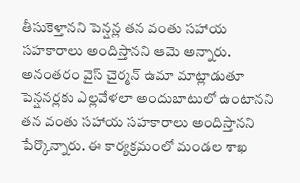తీసుకెళ్తానని పెన్షన్ల తన వంతు సహాయ సహకారాలు అందిస్తానని ఆమె అన్నారు. అనంతరం వైస్ చైర్మన్ ఉమా మాట్లాడుతూ పెన్షనర్లకు ఎల్లవేళలా అందుబాటులో ఉంటానని తన వంతు సహాయ సహకారాలు అందిస్తానని పేర్కొన్నారు. ఈ కార్యక్రమంలో మండల శాఖ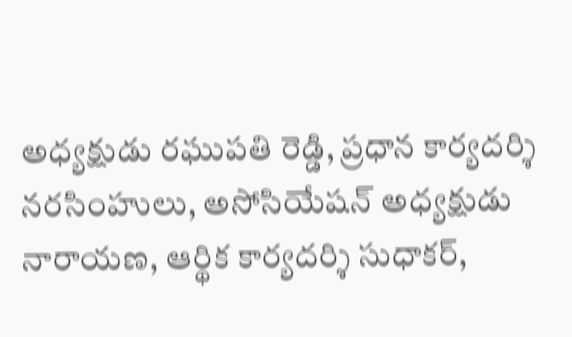అధ్యక్షుడు రఘుపతి రెడ్డి, ప్రధాన కార్యదర్శి నరసింహులు, అసోసియేషన్ అధ్యక్షుడు నారాయణ, ఆర్థిక కార్యదర్శి సుధాకర్,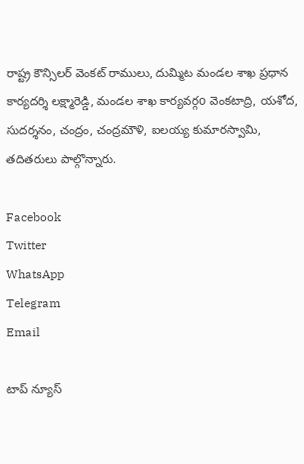రాష్ట్ర కౌన్సిలర్ వెంకట్ రాములు, దుమ్మిట మండల శాఖ ప్రధాన కార్యదర్శి లక్ష్మారెడ్డి, మండల శాఖ కార్యవర్గo వెంకటాద్రి, యశోద, సుదర్శనం, చంద్రం, చంద్రమౌళి, ఐలయ్య కుమారస్వామి, తదితరులు పాల్గొన్నారు.

Facebook
Twitter
WhatsApp
Telegram
Email

టాప్ న్యూస్